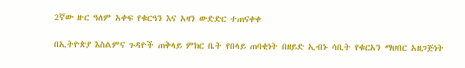2ኛው ዙር ዓለም አቀፍ የቁርዓን እና አዛን ውድድር ተጠናቀቀ

በኢትዮጵያ እስልምና ጉዳዮች ጠቅላይ ምክር ቤት የበላይ ጠባቂነት በዘይድ ኢብኑ ሳቢት የቁርአን ማህበር አዘጋጅነት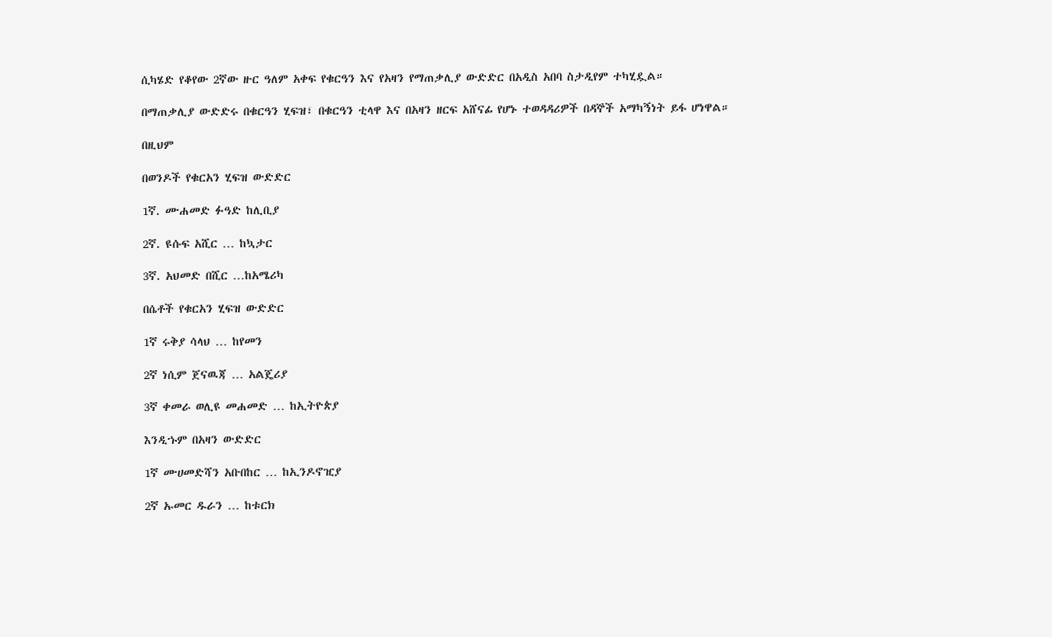ሲካሄድ የቆየው 2ኛው ዙር ዓለም አቀፍ የቁርዓን እና የአዛን የማጠቃሊያ ውድድር በአዲስ አበባ ስታዲየም ተካሂዷል።

በማጠቃሊያ ውድድሩ በቁርዓን ሂፍዝ፣ በቁርዓን ቲላዋ እና በአዛን ዘርፍ አሸናፊ የሆኑ ተወዳዳሪዎች በዳኞች አማካኝነት ይፋ ሆነዋል።

በዚህም

በወንዶች የቁርአን ሂፍዝ ውድድር

1ኛ. ሙሐመድ ፉዓድ ከሊቢያ

2ኛ. ዩሱፍ አሺር … ከኳታር

3ኛ. አህመድ በሺር …ከአሜሪካ

በሴቶች የቁርአን ሂፍዝ ውድድር

1ኛ ሩቅያ ሳላህ … ከየመን

2ኛ ነሲም ጀናዉጃ … አልጄሪያ

3ኛ ቀመራ ወሊዩ መሐመድ … ከኢትዮጵያ

እንዲኁም በአዛን ውድድር

1ኛ ሙሀመድሻን አቡበከር … ከኢንዶኖዢያ

2ኛ ኡመር ዱራን … ከቱርክ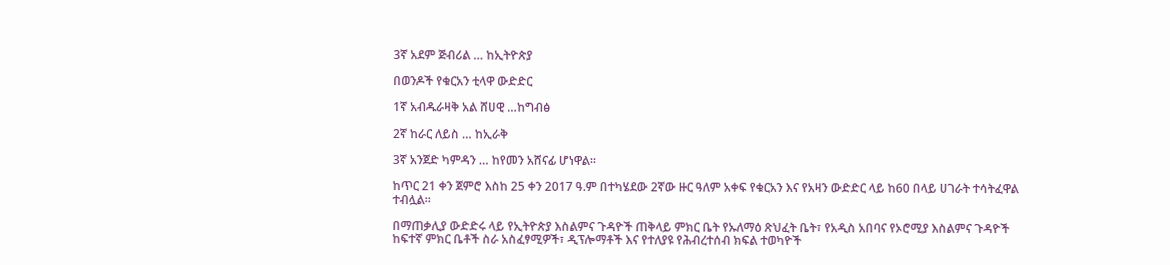3ኛ አደም ጅብሪል … ከኢትዮጵያ

በወንዶች የቁርአን ቲላዋ ውድድር

1ኛ አብዱራዛቅ አል ሸሀዊ …ከግብፅ

2ኛ ከራር ለይስ … ከኢራቅ

3ኛ አንጀድ ካምዳን … ከየመን አሸናፊ ሆነዋል፡፡

ከጥር 21 ቀን ጀምሮ እስከ 25 ቀን 2017 ዓ.ም በተካሄደው 2ኛው ዙር ዓለም አቀፍ የቁርአን እና የአዛን ውድድር ላይ ከ60 በላይ ሀገራት ተሳትፈዋል ተብሏል።

በማጠቃሊያ ውድድሩ ላይ የኢትዮጵያ እስልምና ጉዳዮች ጠቅላይ ምክር ቤት የኡለማዕ ጽህፈት ቤት፣ የአዲስ አበባና የኦሮሚያ እስልምና ጉዳዮች ከፍተኛ ምክር ቤቶች ስራ አስፈፃሚዎች፣ ዲፕሎማቶች እና የተለያዩ የሕብረተሰብ ክፍል ተወካዮች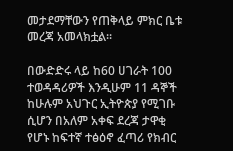መታደማቸውን የጠቅላይ ምክር ቤቱ መረጃ አመላክቷል፡፡

በውድድሩ ላይ ከ60 ሀገራት 100 ተወዳዳሪዎች እንዲሁም 11 ዳኞች ከሁሉም አህጉር ኢትዮጵያ የሚገቡ ሲሆን በአለም አቀፍ ደረጃ ታዋቂ የሆኑ ከፍተኛ ተፅዕኖ ፈጣሪ የክብር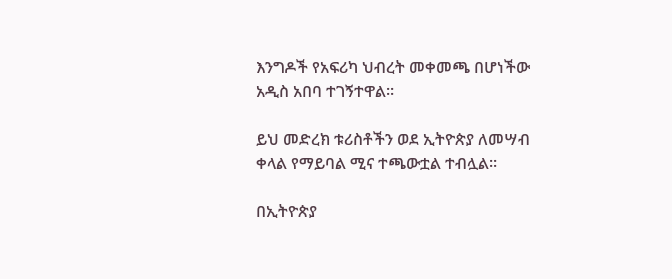እንግዶች የአፍሪካ ህብረት መቀመጫ በሆነችው አዲስ አበባ ተገኝተዋል፡፡

ይህ መድረክ ቱሪስቶችን ወደ ኢትዮጵያ ለመሣብ ቀላል የማይባል ሚና ተጫውቷል ተብሏል፡፡

በኢትዮጵያ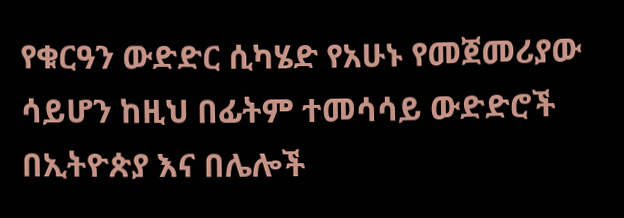የቁርዓን ውድድር ሲካሄድ የአሁኑ የመጀመሪያው ሳይሆን ከዚህ በፊትም ተመሳሳይ ውድድሮች በኢትዮጵያ እና በሌሎች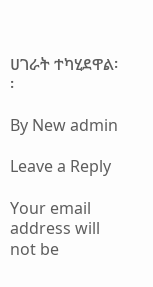ሀገራት ተካሂደዋል፡፡

By New admin

Leave a Reply

Your email address will not be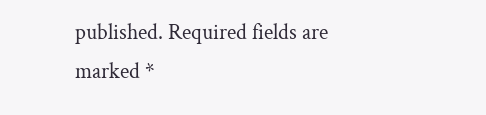published. Required fields are marked *